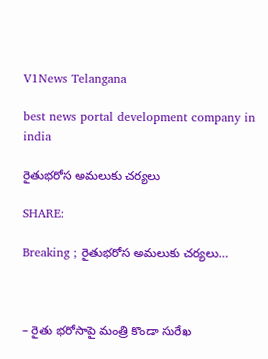V1News Telangana

best news portal development company in india

రైతుభరోస అమలుకు చర్యలు

SHARE:

Breaking ; రైతుభరోస అమలుకు చర్యలు…



– రైతు భరోసాపై మంత్రి కొండా సురేఖ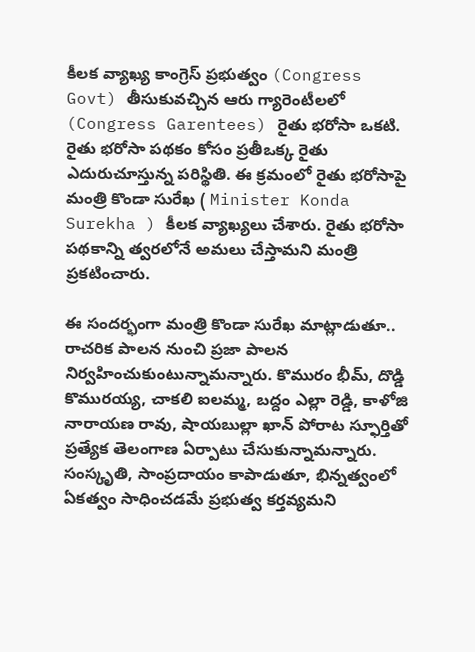కీలక వ్యాఖ్య కాంగ్రెస్ ప్రభుత్వం (Congress Govt) తీసుకువచ్చిన ఆరు గ్యారెంటీలలో (Congress Garentees) రైతు భరోసా ఒకటి. రైతు భరోసా పథకం కోసం ప్రతీఒక్క రైతు ఎదురుచూస్తున్న పరిస్థితి. ఈ క్రమంలో రైతు భరోసాపై మంత్రి కొండా సురేఖ ( Minister Konda Surekha ) కీలక వ్యాఖ్యలు చేశారు. రైతు భరోసా పథకాన్ని త్వరలోనే అమలు చేస్తామని మంత్రి ప్రకటించారు.

ఈ సందర్భంగా మంత్రి కొండా సురేఖ మాట్లాడుతూ.. రాచరిక పాలన నుంచి ప్రజా పాలన నిర్వహించుకుంటున్నామన్నారు. కొమురం భీమ్, దొడ్డి కొమురయ్య, చాకలి ఐలమ్మ, బద్దం ఎల్లా రెడ్డి, కాళోజి నారాయణ రావు, షాయబుల్లా ఖాన్ పోరాట స్ఫూర్తితో ప్రత్యేక తెలంగాణ ఏర్పాటు చేసుకున్నామన్నారు. సంస్కృతి, సాంప్రదాయం కాపాడుతూ, భిన్నత్వంలో ఏకత్వం సాధించడమే ప్రభుత్వ కర్తవ్యమని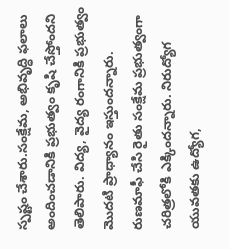స్పష్టం చేశారు.సంక్షేమ, అభివృద్ధి ఫలాలు అందించడానికి ప్రభుత్వం కృషి చేస్తోందని తెలిపారు. విద్య, వైద్య రంగానికి ప్రభుత్వం మొదటి ప్రాధ్యానం ఇస్తుందన్నారు. రుణమాఫీ చేసి రైతు సంక్షేమ ప్రభుత్వంగా చరిత్రలోకి ఎక్కిందన్నారు. నిరుద్యోగ యువతకు ఉద్యోగ,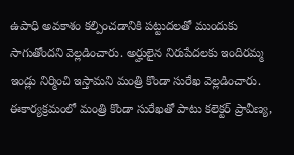ఉపాధి అవకాశం కల్పించడానికి పట్టుదలతో ముందుకు సాగుతోందని వెల్లడించారు. అర్హులైన నిరుపేదలకు ఇందిరమ్మ ఇండ్లు నిర్మించి ఇస్తామని మంత్రి కొండా సురేఖ వెల్లడించారు. ఈకార్యక్రమంలో మంత్రి కొండా సురేఖతో పాటు కలెక్టర్ ప్రావీణ్య,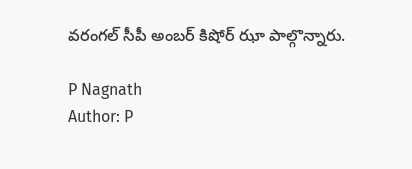వరంగల్ సీపీ అంబర్ కిషోర్ ఝా పాల్గొన్నారు.

P Nagnath
Author: P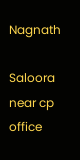Nagnath

Saloora near cp office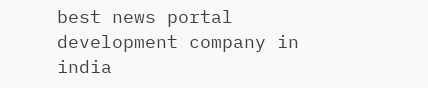best news portal development company in india